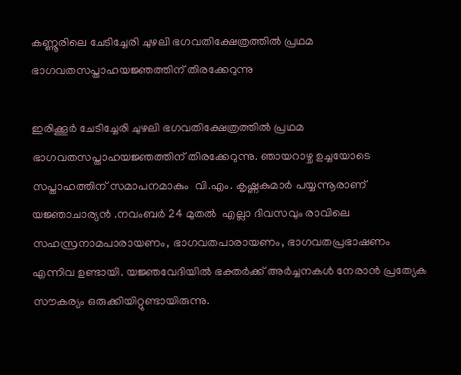കണ്ണൂരിലെ ചേടിച്ചേരി ചുഴലി ഭഗവതിക്ഷേത്രത്തിൽ പ്രഥമ ഭാഗവതസപ്താഹയജ്ഞത്തിന് തിരക്കേറുന്നു

ഇരിക്കൂർ ചേടിച്ചേരി ചുഴലി ഭഗവതിക്ഷേത്രത്തിൽ പ്രഥമ ഭാഗവതസപ്താഹയജ്ഞത്തിന് തിരക്കേറുന്നു. ഞായറാഴ്ച ഉച്ചയോടെ സപ്താഹത്തിന് സമാപനമാകും  വി.എം. കൃഷ്ണകുമാർ പയ്യന്നൂരാണ് യജ്ഞാചാര്യൻ .നവംബർ 24 മുതൽ  എല്ലാ ദിവസവും രാവിലെ സഹസ്രനാമപാരായണം, ഭാഗവതപാരായണം, ഭാഗവതപ്രഭാഷണം എന്നിവ ഉണ്ടായി. യജ്ഞവേദിയിൽ ഭക്തർക്ക് അർച്ചനകൾ നേരാൻ പ്രത്യേക സൗകര്യം ഒരുക്കിയിറ്റുണ്ടായിരുന്നു.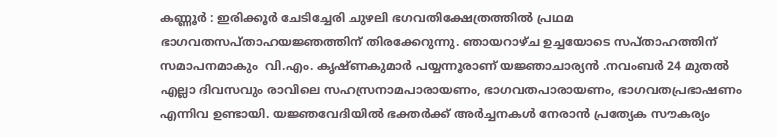കണ്ണൂർ : ഇരിക്കൂർ ചേടിച്ചേരി ചുഴലി ഭഗവതിക്ഷേത്രത്തിൽ പ്രഥമ ഭാഗവതസപ്താഹയജ്ഞത്തിന് തിരക്കേറുന്നു. ഞായറാഴ്ച ഉച്ചയോടെ സപ്താഹത്തിന് സമാപനമാകും  വി.എം. കൃഷ്ണകുമാർ പയ്യന്നൂരാണ് യജ്ഞാചാര്യൻ .നവംബർ 24 മുതൽ  എല്ലാ ദിവസവും രാവിലെ സഹസ്രനാമപാരായണം, ഭാഗവതപാരായണം, ഭാഗവതപ്രഭാഷണം എന്നിവ ഉണ്ടായി. യജ്ഞവേദിയിൽ ഭക്തർക്ക് അർച്ചനകൾ നേരാൻ പ്രത്യേക സൗകര്യം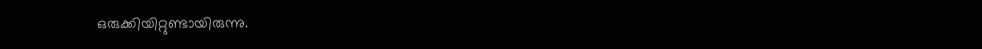ഒരുക്കിയിറ്റുണ്ടായിരുന്നു.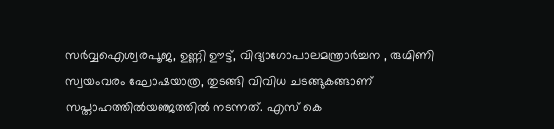സർവ്വഐശ്വരപൂജ, ഉണ്ണി ഊട്ട്, വിദ്യാഗോപാലമന്ത്രാർച്ചന , രുഗ്മിണി സ്വയംവരം ഘോഷയാത്ര, തുടങ്ങി വിവിധ ചടങ്ങുകങ്ങാണ് സപ്താഹത്തിൽയഞ്ജത്തിൽ നടന്നത്. എസ് കെ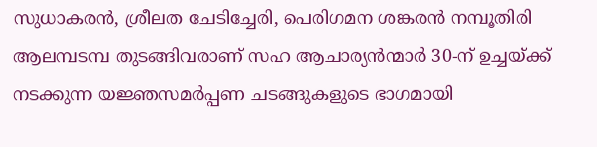സുധാകരൻ, ശ്രീലത ചേടിച്ചേരി, പെരിഗമന ശങ്കരൻ നമ്പൂതിരി ആലമ്പടമ്പ തുടങ്ങിവരാണ് സഹ ആചാര്യൻന്മാർ 30-ന് ഉച്ചയ്ക്ക് നടക്കുന്ന യജ്ഞസമർപ്പണ ചടങ്ങുകളുടെ ഭാഗമായി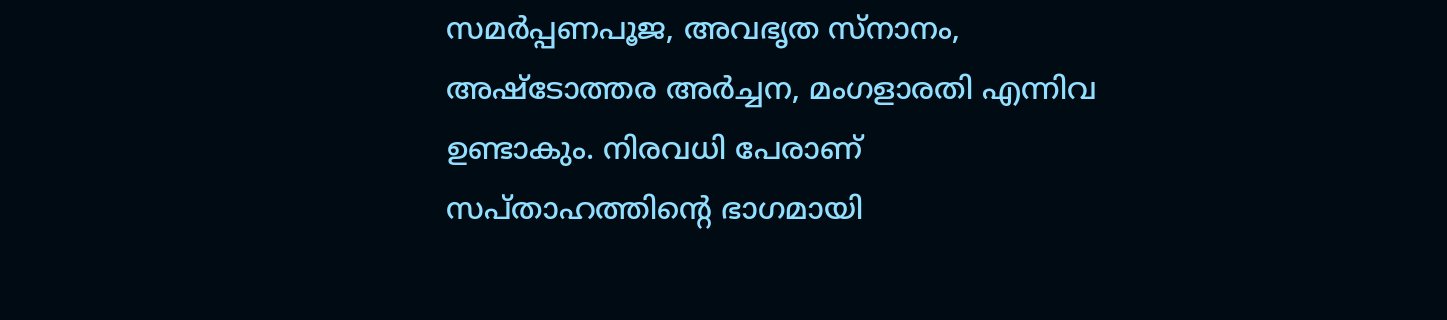സമർപ്പണപൂജ, അവഭൃത സ്നാനം, അഷ്ടോത്തര അർച്ചന, മംഗളാരതി എന്നിവ ഉണ്ടാകും. നിരവധി പേരാണ് സപ്താഹത്തിൻ്റെ ഭാഗമായി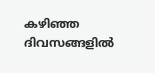കഴിഞ്ഞ ദിവസങ്ങളിൽ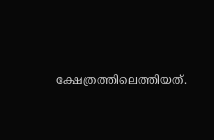ക്ഷേത്രത്തിലെത്തിയത്.